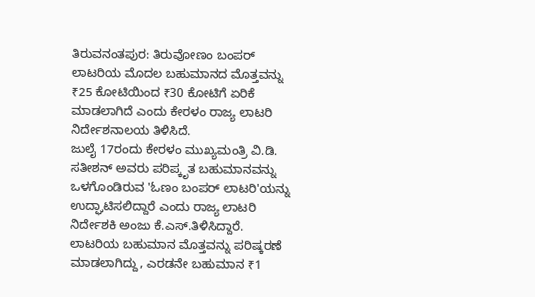ತಿರುವನಂತಪುರ: ತಿರುವೋಣಂ ಬಂಪರ್ ಲಾಟರಿಯ ಮೊದಲ ಬಹುಮಾನದ ಮೊತ್ತವನ್ನು ₹25 ಕೋಟಿಯಿಂದ ₹30 ಕೋಟಿಗೆ ಏರಿಕೆ ಮಾಡಲಾಗಿದೆ ಎಂದು ಕೇರಳಂ ರಾಜ್ಯ ಲಾಟರಿ ನಿರ್ದೇಶನಾಲಯ ತಿಳಿಸಿದೆ.
ಜುಲೈ 17ರಂದು ಕೇರಳಂ ಮುಖ್ಯಮಂತ್ರಿ ವಿ.ಡಿ. ಸತೀಶನ್ ಅವರು ಪರಿಪ್ಕೃತ ಬಹುಮಾನವನ್ನು ಒಳಗೊಂಡಿರುವ 'ಓಣಂ ಬಂಪರ್ ಲಾಟರಿ'ಯನ್ನು ಉದ್ಘಾಟಿಸಲಿದ್ದಾರೆ ಎಂದು ರಾಜ್ಯ ಲಾಟರಿ ನಿರ್ದೇಶಕಿ ಅಂಜು ಕೆ.ಎಸ್.ತಿಳಿಸಿದ್ದಾರೆ.
ಲಾಟರಿಯ ಬಹುಮಾನ ಮೊತ್ತವನ್ನು ಪರಿಷ್ಕರಣೆ ಮಾಡಲಾಗಿದ್ದು, ಎರಡನೇ ಬಹುಮಾನ ₹1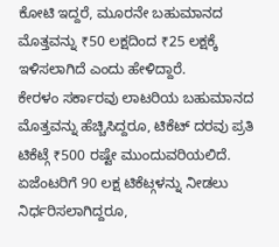ಕೋಟಿ ಇದ್ದರೆ, ಮೂರನೇ ಬಹುಮಾನದ ಮೊತ್ತವನ್ನು ₹50 ಲಕ್ಷದಿಂದ ₹25 ಲಕ್ಷಕ್ಕೆ ಇಳಿಸಲಾಗಿದೆ ಎಂದು ಹೇಳಿದ್ದಾರೆ.
ಕೇರಳಂ ಸರ್ಕಾರವು ಲಾಟರಿಯ ಬಹುಮಾನದ ಮೊತ್ತವನ್ನು ಹೆಚ್ಚಿಸಿದ್ದರೂ, ಟಿಕೆಟ್ ದರವು ಪ್ರತಿ ಟಿಕೆಟ್ಗೆ ₹500 ರಷ್ಟೇ ಮುಂದುವರಿಯಲಿದೆ. ಏಜೆಂಟರಿಗೆ 90 ಲಕ್ಷ ಟಿಕೆಟ್ಗಳನ್ನು ನೀಡಲು ನಿರ್ಧರಿಸಲಾಗಿದ್ದರೂ,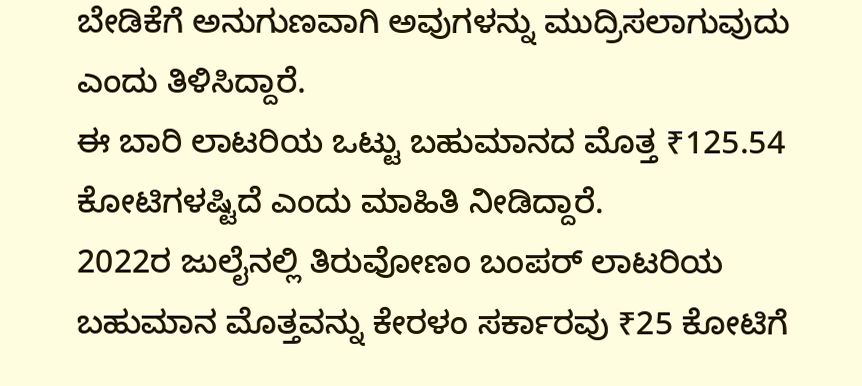ಬೇಡಿಕೆಗೆ ಅನುಗುಣವಾಗಿ ಅವುಗಳನ್ನು ಮುದ್ರಿಸಲಾಗುವುದು ಎಂದು ತಿಳಿಸಿದ್ದಾರೆ.
ಈ ಬಾರಿ ಲಾಟರಿಯ ಒಟ್ಟು ಬಹುಮಾನದ ಮೊತ್ತ ₹125.54 ಕೋಟಿಗಳಷ್ಟಿದೆ ಎಂದು ಮಾಹಿತಿ ನೀಡಿದ್ದಾರೆ.
2022ರ ಜುಲೈನಲ್ಲಿ ತಿರುವೋಣಂ ಬಂಪರ್ ಲಾಟರಿಯ ಬಹುಮಾನ ಮೊತ್ತವನ್ನು ಕೇರಳಂ ಸರ್ಕಾರವು ₹25 ಕೋಟಿಗೆ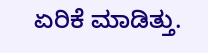ಏರಿಕೆ ಮಾಡಿತ್ತು.